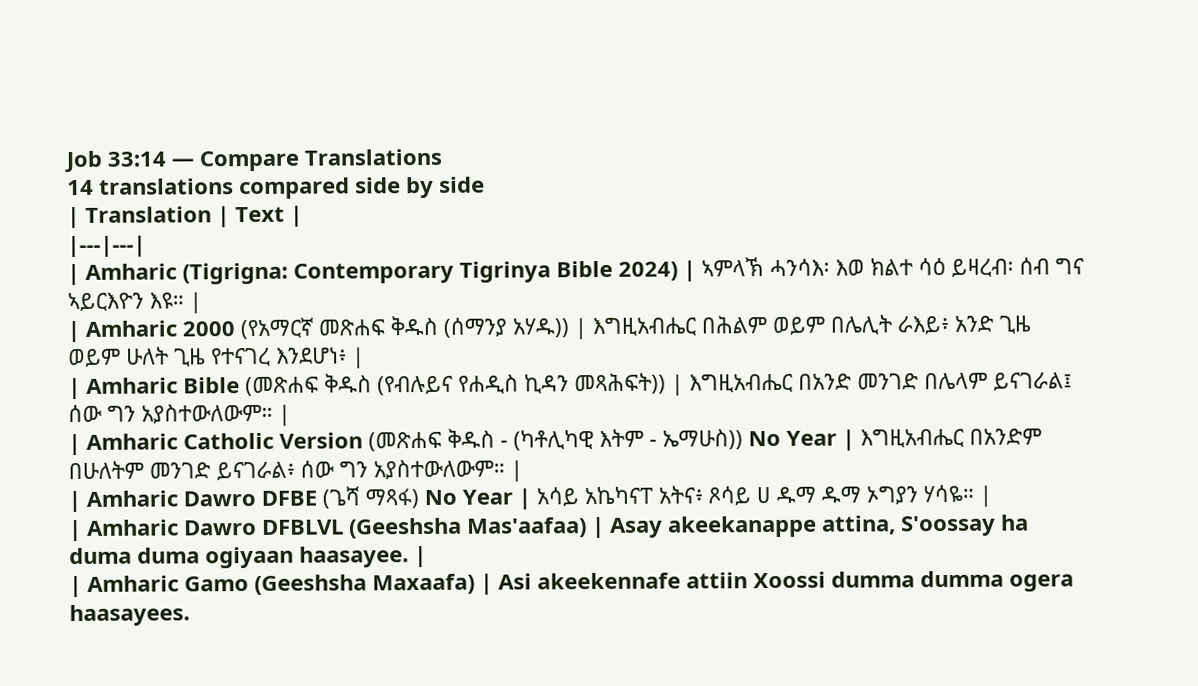Job 33:14 — Compare Translations
14 translations compared side by side
| Translation | Text |
|---|---|
| Amharic (Tigrigna: Contemporary Tigrinya Bible 2024) | ኣምላኽ ሓንሳእ፡ እወ ክልተ ሳዕ ይዛረብ፡ ሰብ ግና ኣይርእዮን እዩ። |
| Amharic 2000 (የአማርኛ መጽሐፍ ቅዱስ (ሰማንያ አሃዱ)) | እግዚአብሔር በሕልም ወይም በሌሊት ራእይ፥ አንድ ጊዜ ወይም ሁለት ጊዜ የተናገረ እንደሆነ፥ |
| Amharic Bible (መጽሐፍ ቅዱስ (የብሉይና የሐዲስ ኪዳን መጻሕፍት)) | እግዚአብሔር በአንድ መንገድ በሌላም ይናገራል፤ ሰው ግን አያስተውለውም። |
| Amharic Catholic Version (መጽሐፍ ቅዱስ - (ካቶሊካዊ እትም - ኤማሁስ)) No Year | እግዚአብሔር በአንድም በሁለትም መንገድ ይናገራል፥ ሰው ግን አያስተውለውም። |
| Amharic Dawro DFBE (ጌሻ ማጻፋ) No Year | አሳይ አኬካናፐ አትና፥ ጾሳይ ሀ ዱማ ዱማ ኦግያን ሃሳዬ። |
| Amharic Dawro DFBLVL (Geeshsha Mas'aafaa) | Asay akeekanappe attina, S'oossay ha duma duma ogiyaan haasayee. |
| Amharic Gamo (Geeshsha Maxaafa) | Asi akeekennafe attiin Xoossi dumma dumma ogera haasayees.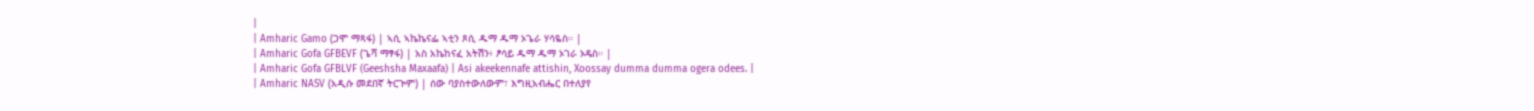|
| Amharic Gamo (ጋሞ ማጻፋ) | ኣሲ ኣኬኬናፌ ኣቲን ጾሲ ዱማ ዱማ ኦጌራ ሃሳዬስ። |
| Amharic Gofa GFBEVF (ጌሻ ማፃፋ) | አስ አኬከናፈ አትሽን፥ ፆሳይ ዱማ ዱማ ኦገራ ኦዴስ። |
| Amharic Gofa GFBLVF (Geeshsha Maxaafa) | Asi akeekennafe attishin, Xoossay dumma dumma ogera odees. |
| Amharic NASV (አዲሱ መደበኛ ትርጒም) | ሰው ባያስተውለውም፣ እግዚአብሔር በተለያየ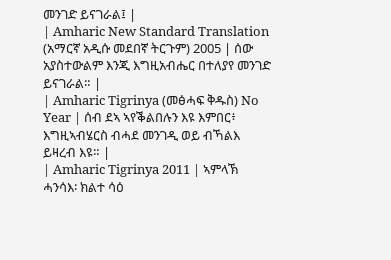መንገድ ይናገራል፤ |
| Amharic New Standard Translation (አማርኛ አዲሱ መደበኛ ትርጉም) 2005 | ሰው አያስተውልም እንጂ እግዚአብሔር በተለያየ መንገድ ይናገራል። |
| Amharic Tigrinya (መፅሓፍ ቅዱስ) No Year | ሰብ ደኣ ኣየቕልበሉን እዩ እምበር፥ እግዚኣብሄርስ ብሓደ መንገዲ ወይ ብኻልእ ይዛረብ እዩ። |
| Amharic Tigrinya 2011 | ኣምላኽ ሓንሳእ፡ ክልተ ሳዕ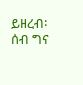ይዘረብ፡ ሰብ ግና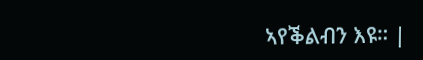ኣየቕልብን እዩ። |